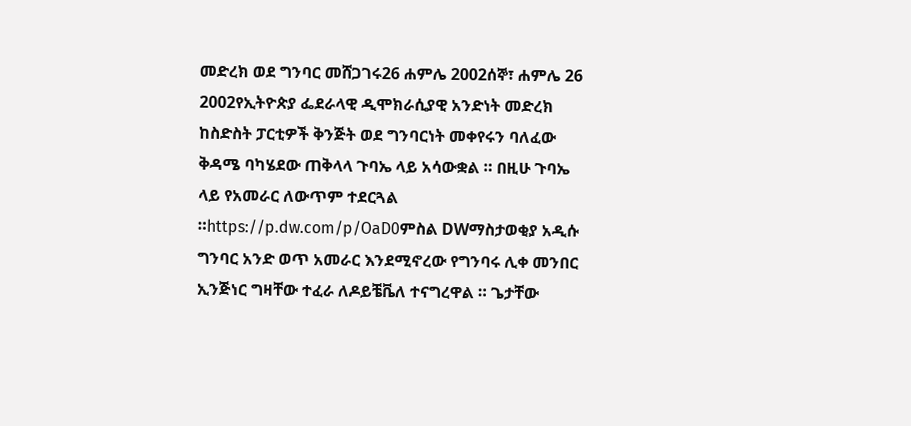መድረክ ወደ ግንባር መሸጋገሩ26 ሐምሌ 2002ሰኞ፣ ሐምሌ 26 2002የኢትዮጵያ ፌደራላዊ ዲሞክራሲያዊ አንድነት መድረክ ከስድስት ፓርቲዎች ቅንጅት ወደ ግንባርነት መቀየሩን ባለፈው ቅዳሜ ባካሄደው ጠቅላላ ጉባኤ ላይ አሳውቋል ። በዚሁ ጉባኤ ላይ የአመራር ለውጥም ተደርጓል ።https://p.dw.com/p/OaD0ምስል DWማስታወቂያ አዲሱ ግንባር አንድ ወጥ አመራር እንደሚኖረው የግንባሩ ሊቀ መንበር ኢንጅነር ግዛቸው ተፈራ ለዶይቼቬለ ተናግረዋል ። ጌታቸው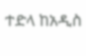ተድላ ከአዲስ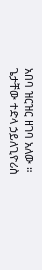አበባ ዝርዝር ዘገባ አለው ። ጌታቸው ተድላ ኃይለጊዮሪስ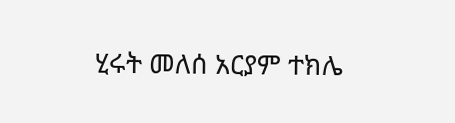ሂሩት መለሰ አርያም ተክሌ